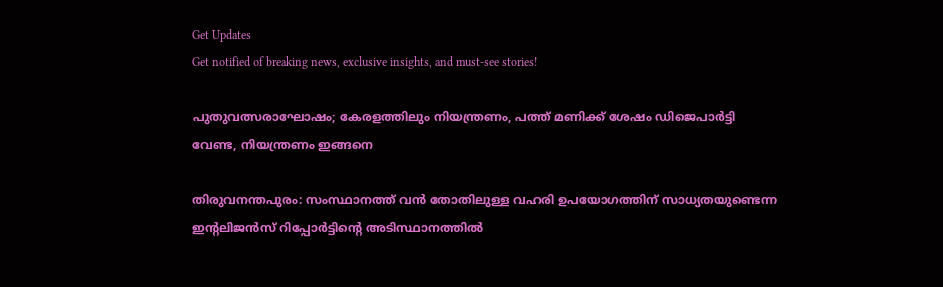Get Updates
Get notified of breaking news, exclusive insights, and must-see stories!

പുതുവത്സരാഘോഷം; കേരളത്തിലും നിയന്ത്രണം, പത്ത് മണിക്ക് ശേഷം ഡിജെപാര്‍ട്ടി വേണ്ട, നിയന്ത്രണം ഇങ്ങനെ

തിരുവനന്തപുരം: സംസ്ഥാനത്ത് വന്‍ തോതിലുള്ള വഹരി ഉപയോഗത്തിന് സാധ്യതയുണ്ടെന്ന ഇന്റലിജന്‍സ് റിപ്പോര്‍ട്ടിന്റെ അടിസ്ഥാനത്തില്‍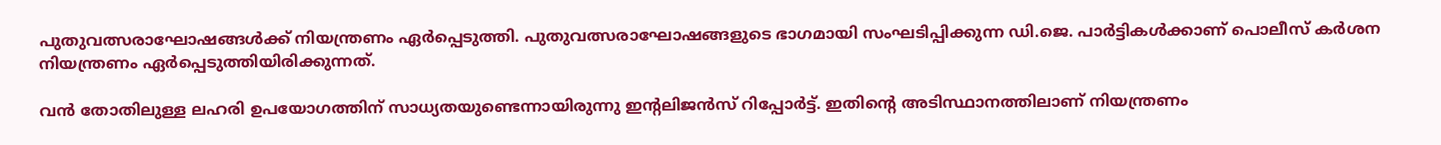പുതുവത്സരാഘോഷങ്ങള്‍ക്ക് നിയന്ത്രണം ഏര്‍പ്പെടുത്തി. പുതുവത്സരാഘോഷങ്ങളുടെ ഭാഗമായി സംഘടിപ്പിക്കുന്ന ഡി.ജെ. പാര്‍ട്ടികള്‍ക്കാണ് പൊലീസ് കര്‍ശന നിയന്ത്രണം ഏര്‍പ്പെടുത്തിയിരിക്കുന്നത്.

വന്‍ തോതിലുള്ള ലഹരി ഉപയോഗത്തിന് സാധ്യതയുണ്ടെന്നായിരുന്നു ഇന്റലിജന്‍സ് റിപ്പോര്‍ട്ട്. ഇതിന്റെ അടിസ്ഥാനത്തിലാണ് നിയന്ത്രണം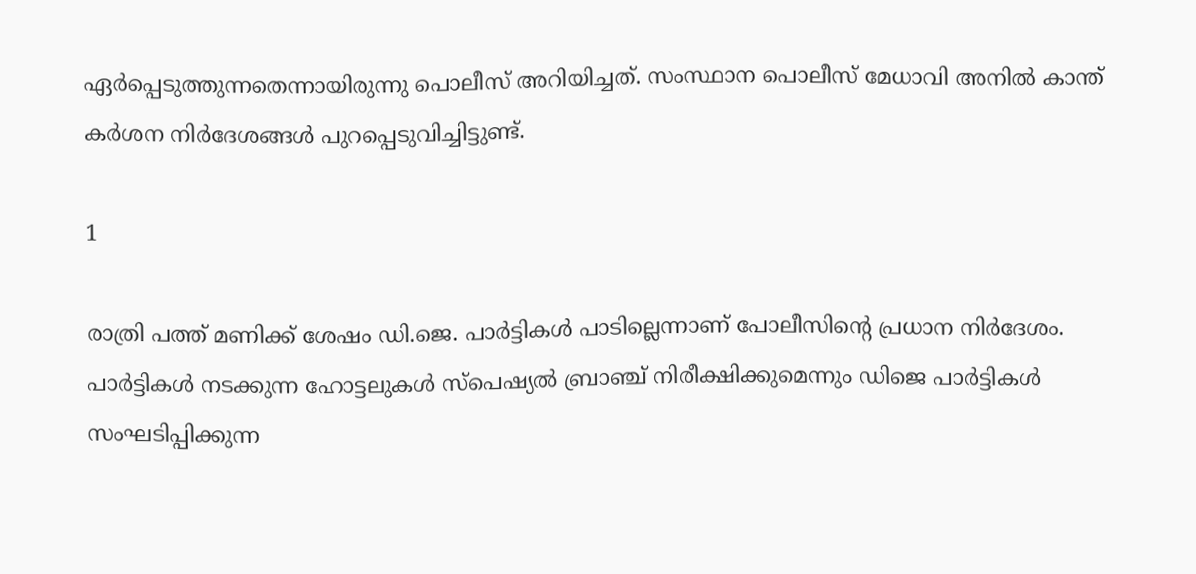ഏര്‍പ്പെടുത്തുന്നതെന്നായിരുന്നു പൊലീസ് അറിയിച്ചത്. സംസ്ഥാന പൊലീസ് മേധാവി അനില്‍ കാന്ത് കര്‍ശന നിര്‍ദേശങ്ങള്‍ പുറപ്പെടുവിച്ചിട്ടുണ്ട്.

1

രാത്രി പത്ത് മണിക്ക് ശേഷം ഡി.ജെ. പാര്‍ട്ടികള്‍ പാടില്ലെന്നാണ് പോലീസിന്റെ പ്രധാന നിര്‍ദേശം. പാര്‍ട്ടികള്‍ നടക്കുന്ന ഹോട്ടലുകള്‍ സ്പെഷ്യല്‍ ബ്രാഞ്ച് നിരീക്ഷിക്കുമെന്നും ഡിജെ പാര്‍ട്ടികള്‍ സംഘടിപ്പിക്കുന്ന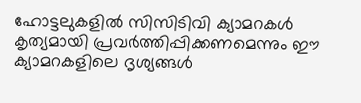ഹോട്ടലുകളില്‍ സിസിടിവി ക്യാമറകള്‍ കൃത്യമായി പ്രവര്‍ത്തിപ്പിക്കണമെന്നും ഈ ക്യാമറകളിലെ ദൃശ്യങ്ങള്‍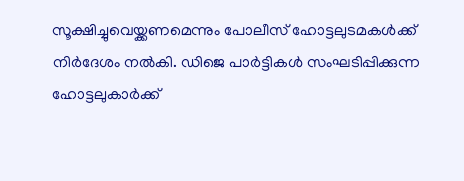സൂക്ഷിച്ചുവെയ്ക്കണമെന്നും പോലീസ് ഹോട്ടലുടമകള്‍ക്ക് നിര്‍ദേശം നല്‍കി. ഡിജെ പാര്‍ട്ടികള്‍ സംഘടിപ്പിക്കുന്ന ഹോട്ടലുകാര്‍ക്ക്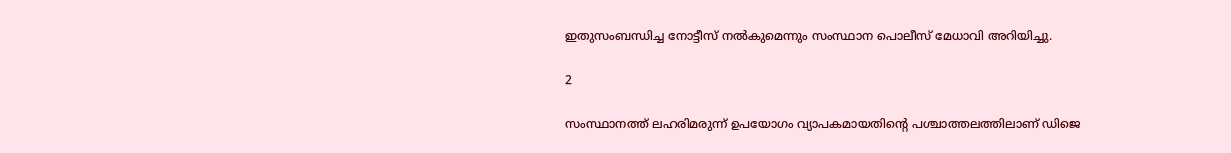ഇതുസംബന്ധിച്ച നോട്ടീസ് നല്‍കുമെന്നും സംസ്ഥാന പൊലീസ് മേധാവി അറിയിച്ചു.

2

സംസ്ഥാനത്ത് ലഹരിമരുന്ന് ഉപയോഗം വ്യാപകമായതിന്റെ പശ്ചാത്തലത്തിലാണ് ഡിജെ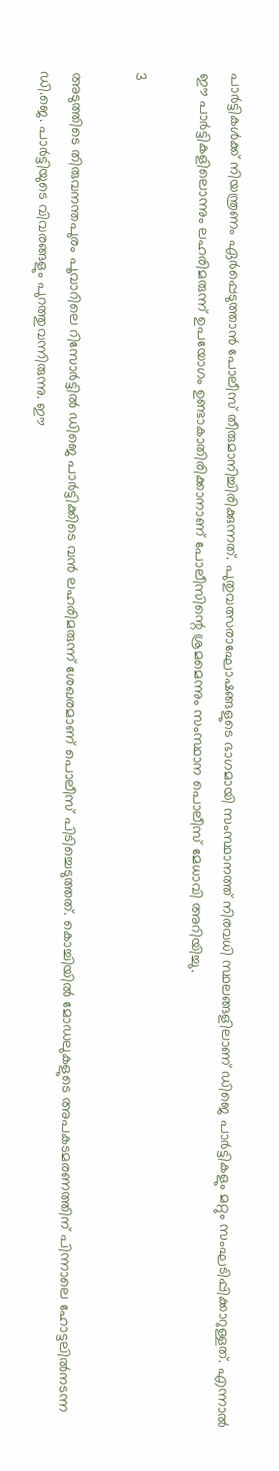പാര്‍ട്ടികള്‍ക്ക് നിയന്ത്രണം ഏര്‍പ്പെടുത്താന്‍ പോലീസ് തീരുമാനിച്ചിരിക്കുന്നത്. പുതുവത്സരാഘോഷങ്ങളുടെ ഭാഗമായി സംസ്ഥാനത്ത് നിരവധി സ്ഥലങ്ങളിലാണ് ഡിജെ പാര്‍ട്ടികളും മറ്റും സംഘടിപ്പിക്കാറുള്ളത്. എന്നാല്‍ ഈ പാര്‍ട്ടികളിലൊന്നും ലഹരിമരുന്ന് ഉപയോഗം ഉണ്ടാകാതിരിക്കാനാണ് പോലീസിന്റെ ശ്രമമെന്നും സംസ്ഥാന പൊലീസ് മേധാവി അറിയിച്ചു.

3

അടുത്തിടെ തിരുവനന്തപുരം പൂവാറിലെ റിസോര്‍ട്ടില്‍ ഡിജെ പാര്‍ട്ടിക്കിടെ വന്‍ ലഹരിമരുന്ന് ശേഖരമാണ് പൊലീസ് പിടിച്ചെടുത്തത്. കൊച്ചിയില്‍ മോഡലുകളുടെ അപകടമരണത്തിന് പിന്നാലെ ഹോട്ടലില്‍നടന്ന ഡി.ജെ. പാര്‍ട്ടിയുടെ വിവരങ്ങളും പുറത്തുവന്നിരുന്നു. ഈ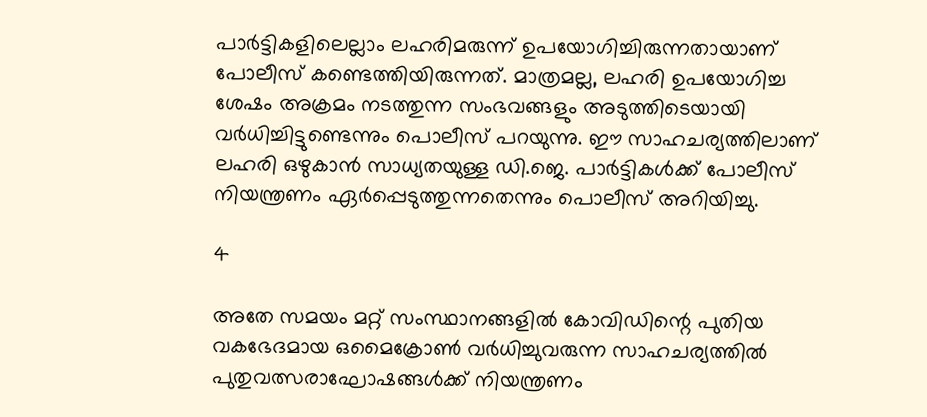പാര്‍ട്ടികളിലെല്ലാം ലഹരിമരുന്ന് ഉപയോഗിച്ചിരുന്നതായാണ് പോലീസ് കണ്ടെത്തിയിരുന്നത്. മാത്രമല്ല, ലഹരി ഉപയോഗിച്ച ശേഷം അക്രമം നടത്തുന്ന സംഭവങ്ങളും അടുത്തിടെയായി വര്‍ധിച്ചിട്ടുണ്ടെന്നും പൊലീസ് പറയുന്നു. ഈ സാഹചര്യത്തിലാണ് ലഹരി ഒഴുകാന്‍ സാധ്യതയുള്ള ഡി.ജെ. പാര്‍ട്ടികള്‍ക്ക് പോലീസ് നിയന്ത്രണം ഏര്‍പ്പെടുത്തുന്നതെന്നും പൊലീസ് അറിയിച്ചു.

4

അതേ സമയം മറ്റ് സംസ്ഥാനങ്ങളില്‍ കോവിഡിന്റെ പുതിയ വകഭേദമായ ഒമൈക്രോണ്‍ വര്‍ധിച്ചുവരുന്ന സാഹചര്യത്തില്‍ പുതുവത്സരാഘോഷങ്ങള്‍ക്ക് നിയന്ത്രണം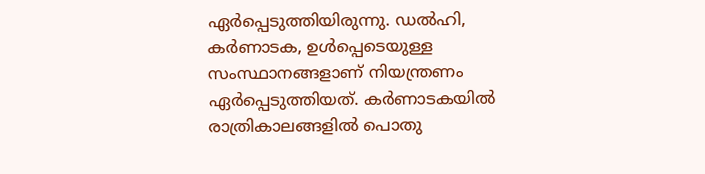ഏര്‍പ്പെടുത്തിയിരുന്നു. ഡല്‍ഹി, കര്‍ണാടക, ഉള്‍പ്പെടെയുള്ള സംസ്ഥാനങ്ങളാണ് നിയന്ത്രണം ഏര്‍പ്പെടുത്തിയത്. കര്‍ണാടകയില്‍ രാത്രികാലങ്ങളില്‍ പൊതു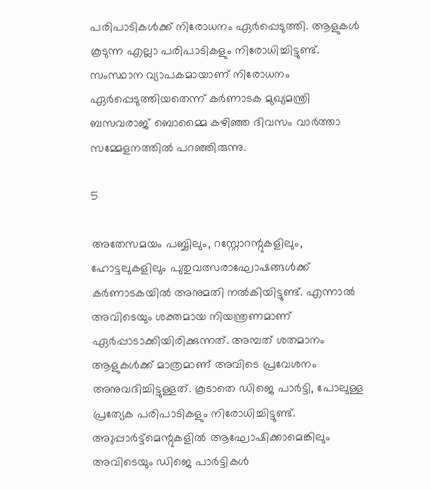പരിപാടികള്‍ക്ക് നിരോധനം ഏര്‍പ്പെടുത്തി. ആളുകള്‍ കൂടുന്ന എല്ലാ പരിപാടികളും നിരോധിച്ചിട്ടുണ്ട്. സംസ്ഥാന വ്യാപകമായാണ് നിരോധനം ഏര്‍പ്പെടുത്തിയതെന്ന് കര്‍ണാടക മുഖ്യമന്ത്രി ബസവരാജ് ബൊമ്മൈ കഴിഞ്ഞ ദിവസം വാര്‍ത്താ സമ്മേളനത്തില്‍ പറഞ്ഞിരുന്നു.

5

അതേസമയം പബ്ബിലും, റസ്റ്റോറന്റുകളിലും, ഹോട്ടലുകളിലും പുതുവത്സരാഘോഷങ്ങള്‍ക്ക് കര്‍ണാടകയില്‍ അനുമതി നല്‍കിയിട്ടുണ്ട്. എന്നാല്‍ അവിടെയും ശക്തമായ നിയന്ത്രണമാണ് ഏര്‍പ്പാടാക്കിയിരിക്കുന്നത്. അമ്പത് ശതമാനം ആളുകള്‍ക്ക് മാത്രമാണ് അവിടെ പ്രവേശനം അനുവദിച്ചിട്ടുള്ളത്. കൂടാതെ ഡിജെ പാര്‍ട്ടി, പോലുള്ള പ്രത്യേക പരിപാടികളും നിരോധിച്ചിട്ടുണ്ട്. അുപ്പാര്‍ട്ട്‌മെന്റുകളില്‍ ആഘോഷിക്കാമെങ്കിലും അവിടെയും ഡിജെ പാര്‍ട്ടികള്‍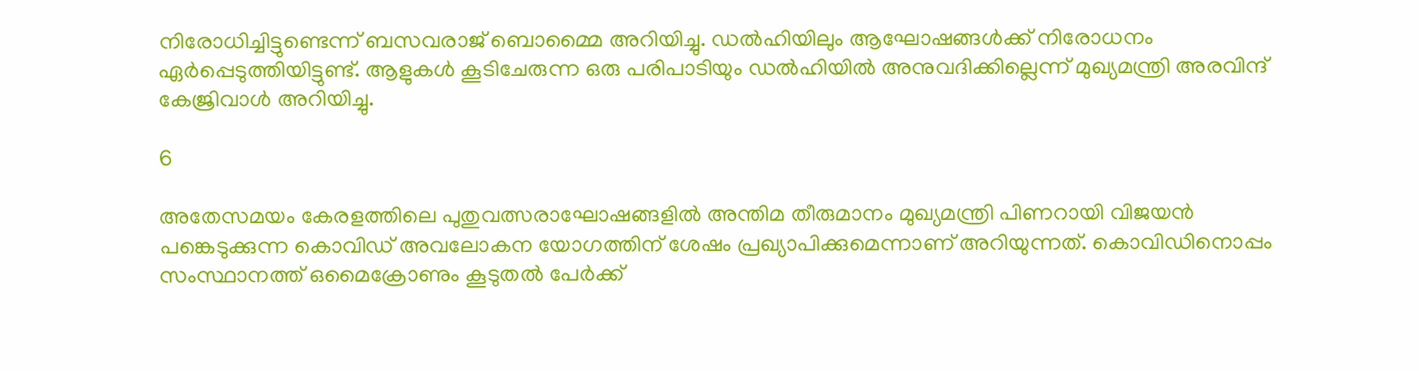നിരോധിച്ചിട്ടുണ്ടെന്ന് ബസവരാജ് ബൊമ്മൈ അറിയിച്ചു. ഡല്‍ഹിയിലും ആഘോഷങ്ങള്‍ക്ക് നിരോധനം ഏര്‍പ്പെടുത്തിയിട്ടുണ്ട്. ആളുകള്‍ കൂടിചേരുന്ന ഒരു പരിപാടിയും ഡല്‍ഹിയില്‍ അനുവദിക്കില്ലെന്ന് മുഖ്യമന്ത്രി അരവിന്ദ് കേജ്രിവാള്‍ അറിയിച്ചു.

6

അതേസമയം കേരളത്തിലെ പുതുവത്സരാഘോഷങ്ങളില്‍ അന്തിമ തീരുമാനം മുഖ്യമന്ത്രി പിണറായി വിജയന്‍ പങ്കെടുക്കുന്ന കൊവിഡ് അവലോകന യോഗത്തിന് ശേഷം പ്രഖ്യാപിക്കുമെന്നാണ് അറിയുന്നത്. കൊവിഡിനൊപ്പം സംസ്ഥാനത്ത് ഒമൈക്രോണും കൂടുതല്‍ പേര്‍ക്ക്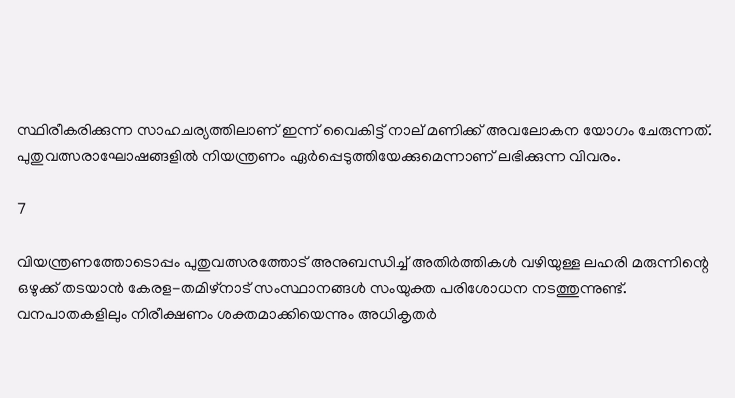സ്ഥിരീകരിക്കുന്ന സാഹചര്യത്തിലാണ് ഇന്ന് വൈകിട്ട് നാല് മണിക്ക് അവലോകന യോഗം ചേരുന്നത്. പുതുവത്സരാഘോഷങ്ങളില്‍ നിയന്ത്രണം ഏര്‍പ്പെടുത്തിയേക്കുമെന്നാണ് ലഭിക്കുന്ന വിവരം.

7

വിയന്ത്രണത്തോടൊപ്പം പുതുവത്സരത്തോട് അനുബന്ധിച്ച് അതിര്‍ത്തികള്‍ വഴിയുള്ള ലഹരി മരുന്നിന്റെ ഒഴുക്ക് തടയാന്‍ കേരള-തമിഴ്‌നാട് സംസ്ഥാനങ്ങള്‍ സംയുക്ത പരിശോധന നടത്തുന്നുണ്ട്. വനപാതകളിലും നിരീക്ഷണം ശക്തമാക്കിയെന്നും അധികൃതര്‍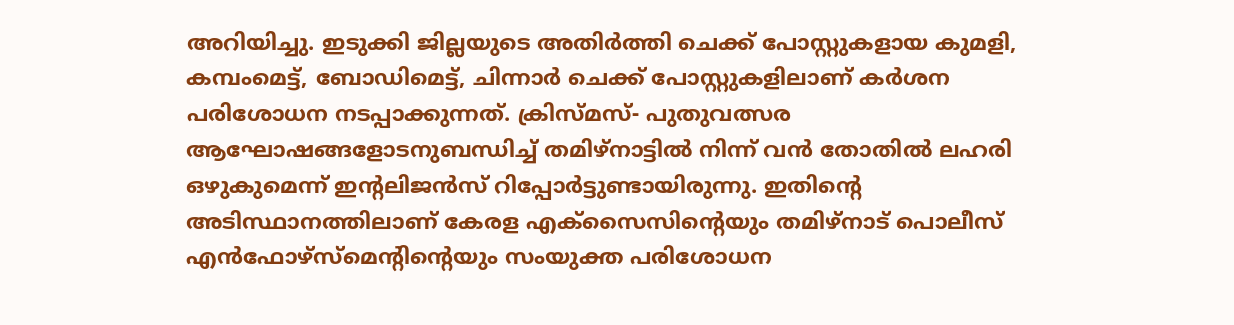അറിയിച്ചു. ഇടുക്കി ജില്ലയുടെ അതിര്‍ത്തി ചെക്ക് പോസ്റ്റുകളായ കുമളി, കമ്പംമെട്ട്, ബോഡിമെട്ട്, ചിന്നാര്‍ ചെക്ക് പോസ്റ്റുകളിലാണ് കര്‍ശന പരിശോധന നടപ്പാക്കുന്നത്. ക്രിസ്മസ്- പുതുവത്സര ആഘോഷങ്ങളോടനുബന്ധിച്ച് തമിഴ്‌നാട്ടില്‍ നിന്ന് വന്‍ തോതില്‍ ലഹരി ഒഴുകുമെന്ന് ഇന്റലിജന്‍സ് റിപ്പോര്‍ട്ടുണ്ടായിരുന്നു. ഇതിന്റെ അടിസ്ഥാനത്തിലാണ് കേരള എക്‌സൈസിന്റെയും തമിഴ്‌നാട് പൊലീസ് എന്‍ഫോഴ്‌സ്‌മെന്റിന്റെയും സംയുക്ത പരിശോധന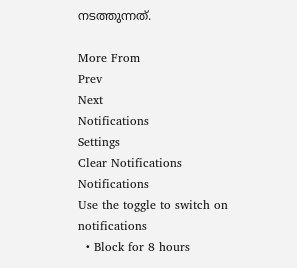നടത്തുന്നത്.

More From
Prev
Next
Notifications
Settings
Clear Notifications
Notifications
Use the toggle to switch on notifications
  • Block for 8 hours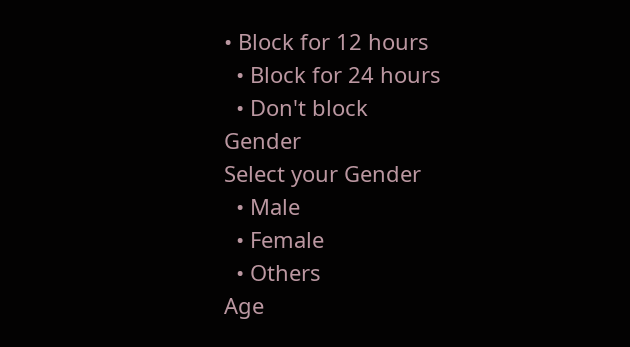• Block for 12 hours
  • Block for 24 hours
  • Don't block
Gender
Select your Gender
  • Male
  • Female
  • Others
Age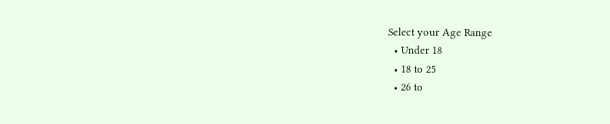Select your Age Range
  • Under 18
  • 18 to 25
  • 26 to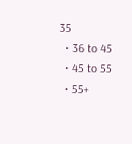35
  • 36 to 45
  • 45 to 55
  • 55+